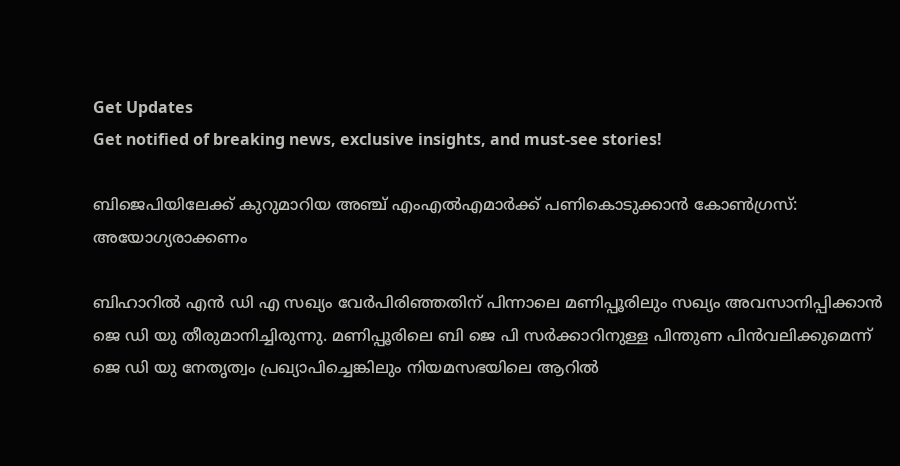Get Updates
Get notified of breaking news, exclusive insights, and must-see stories!

ബിജെപിയിലേക്ക് കുറുമാറിയ അഞ്ച് എംഎല്‍എമാർക്ക് പണികൊടുക്കാന്‍ കോണ്‍ഗ്രസ്: അയോഗ്യരാക്കണം

ബിഹാറില്‍ എൻ ഡി എ സഖ്യം വേർപിരിഞ്ഞതിന് പിന്നാലെ മണിപ്പൂരിലും സഖ്യം അവസാനിപ്പിക്കാന്‍ ജെ ഡി യു തീരുമാനിച്ചിരുന്നു. മണിപ്പൂരിലെ ബി ജെ പി സർക്കാറിനുള്ള പിന്തുണ പിന്‍വലിക്കുമെന്ന് ജെ ഡി യു നേതൃത്വം പ്രഖ്യാപിച്ചെങ്കിലും നിയമസഭയിലെ ആറില്‍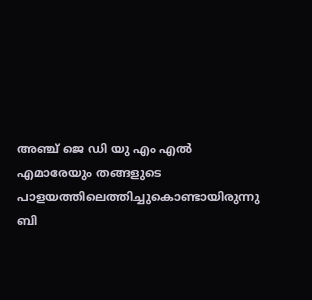അഞ്ച് ജെ ഡി യു എം എല്‍ എമാരേയും തങ്ങളുടെ പാളയത്തിലെത്തിച്ചുകൊണ്ടായിരുന്നു ബി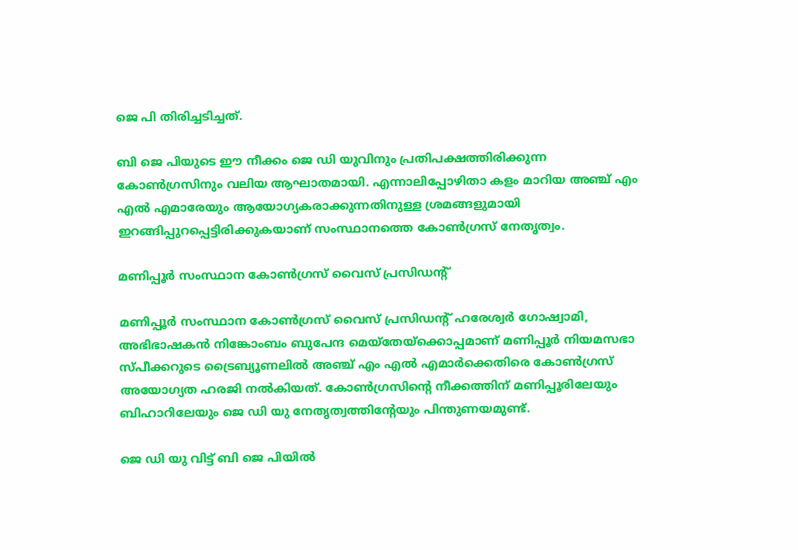ജെ പി തിരിച്ചടിച്ചത്.

ബി ജെ പിയുടെ ഈ നീക്കം ജെ ഡി യുവിനും പ്രതിപക്ഷത്തിരിക്കുന്ന കോണ്‍ഗ്രസിനും വലിയ ആഘാതമായി. എന്നാലിപ്പോഴിതാ കളം മാറിയ അഞ്ച് എം എല്‍ എമാരേയും ആയോഗ്യകരാക്കുന്നതിനുള്ള ശ്രമങ്ങളുമായി ഇറങ്ങിപ്പുറപ്പെട്ടിരിക്കുകയാണ് സംസ്ഥാനത്തെ കോണ്‍ഗ്രസ് നേതൃത്വം.

മണിപ്പൂർ സംസ്ഥാന കോൺഗ്രസ് വൈസ് പ്രസിഡന്റ്

മണിപ്പൂർ സംസ്ഥാന കോൺഗ്രസ് വൈസ് പ്രസിഡന്റ് ഹരേശ്വർ ഗോഷ്വാമി, അഭിഭാഷകൻ നിങ്കോംബം ബുപേന്ദ മെയ്തേയ്ക്കൊപ്പമാണ് മണിപ്പൂർ നിയമസഭാ സ്പീക്കറുടെ ട്രൈബ്യൂണലിൽ അഞ്ച് എം എൽ എമാർക്കെതിരെ കോണ്‍ഗ്രസ് അയോഗ്യത ഹരജി നൽകിയത്. കോണ്‍ഗ്രസിന്റെ നീക്കത്തിന് മണിപ്പൂരിലേയും ബിഹാറിലേയും ജെ ഡി യു നേതൃത്വത്തിന്റേയും പിന്തുണയമുണ്ട്.

ജെ ഡി യു വിട്ട് ബി ജെ പിയില്‍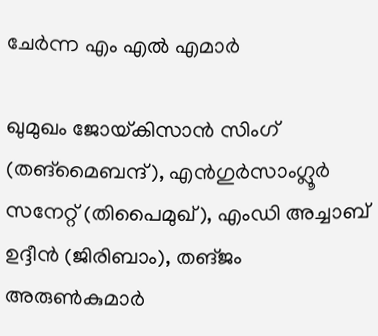ചേർന്ന എം എല്‍ എമാർ

ഖുമുഖം ജോയ്‌കിസാൻ സിംഗ് (തങ്‌മൈബന്ദ്), എൻഗുർസാംഗ്ലൂർ സനേറ്റ് (തിപൈമുഖ്), എംഡി അച്ചാബ് ഉദ്ദീൻ (ജിരിബാം), തങ്‌ജം അരുൺകുമാർ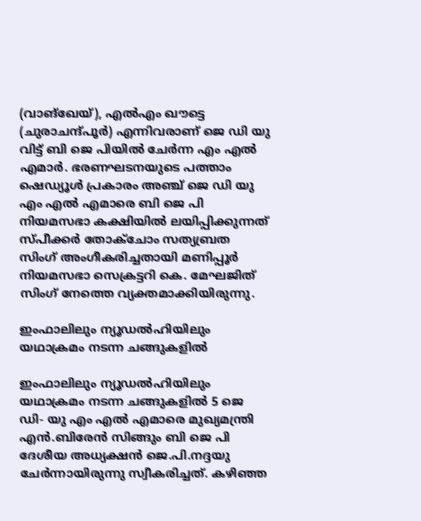(വാങ്ഖേയ്), എൽഎം ഖൗട്ടെ (ചുരാചന്ദ്പൂർ) എന്നിവരാണ് ജെ ഡി യു വിട്ട് ബി ജെ പിയില്‍ ചേർന്ന എം എല്‍ എമാർ. ഭരണഘടനയുടെ പത്താം ഷെഡ്യൂൾ പ്രകാരം അഞ്ച് ജെ ഡി യു എം എൽ എമാരെ ബി ജെ പി നിയമസഭാ കക്ഷിയിൽ ലയിപ്പിക്കുന്നത് സ്പീക്കർ തോക്ചോം സത്യബ്രത സിംഗ് അംഗീകരിച്ചതായി മണിപ്പൂർ നിയമസഭാ സെക്രട്ടറി കെ. മേഘജിത് സിംഗ് നേത്തെ വ്യക്തമാക്കിയിരുന്നു.

ഇംഫാലിലും ന്യൂഡൽഹിയിലും യഥാക്രമം നടന്ന ചങ്ങുകളില്‍

ഇംഫാലിലും ന്യൂഡൽഹിയിലും യഥാക്രമം നടന്ന ചങ്ങുകളില്‍ 5 ജെ ഡി- യു എം എൽ എമാരെ മുഖ്യമന്ത്രി എൻ.ബിരേൻ സിങ്ങും ബി ജെ പി ദേശീയ അധ്യക്ഷൻ ജെ.പി.നദ്ദയു ചേർന്നായിരുന്നു സ്വീകരിച്ചത്. കഴിഞ്ഞ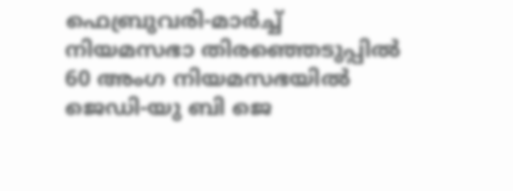ഫെബ്രുവരി-മാർച്ച് നിയമസഭാ തിരഞ്ഞെടുപ്പിൽ 60 അംഗ നിയമസഭയിൽ ജെഡി-യു ബി ജെ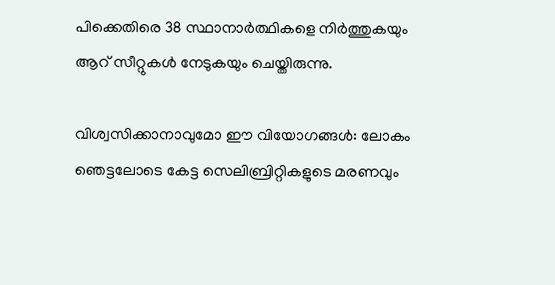പിക്കെതിരെ 38 സ്ഥാനാർത്ഥികളെ നിർത്തുകയും ആറ് സീറ്റുകൾ നേടുകയും ചെയ്തിരുന്നു.

വിശ്വസിക്കാനാവുമോ ഈ വിയോഗങ്ങള്‍: ലോകം ഞെട്ടലോടെ കേട്ട സെലിബ്രിറ്റികളുടെ മരണവും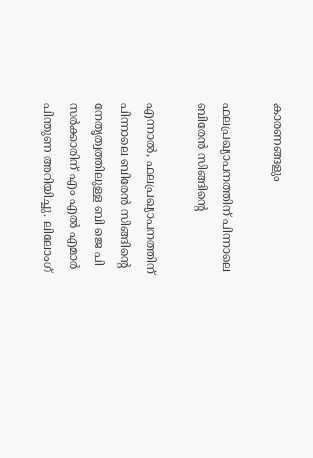കാരണങ്ങളും

ഫലപ്രഖ്യാപനത്തിന് പിന്നാലെ ബിരേൻ സിങ്ങിന്റെ

എന്നാൽ, ഫലപ്രഖ്യാപനത്തിന് പിന്നാലെ ബിരേൻ സിങ്ങിന്റെ നേതൃത്വത്തിലുള്ള ബി ജെ പി സർക്കാരിന് എം എൽ എമാർ പിന്തുണ അറിയിച്ചു. ലിലോംഗ്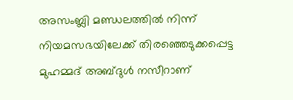അസംബ്ലി മണ്ഡലത്തിൽ നിന്ന് നിയമസഭയിലേക്ക് തിരഞ്ഞെടുക്കപ്പെട്ട മുഹമ്മദ് അബ്ദുൾ നസീറാണ്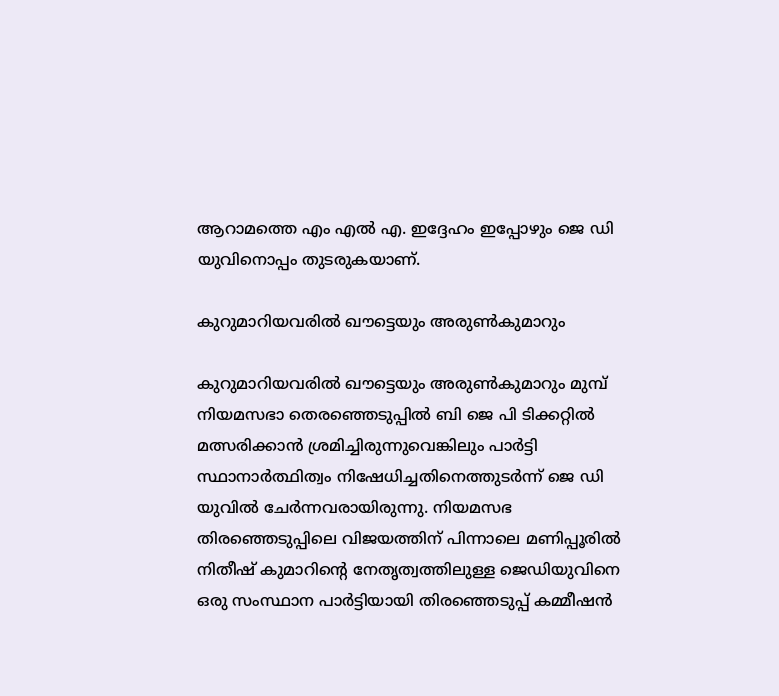ആറാമത്തെ എം എൽ എ. ഇദ്ദേഹം ഇപ്പോഴും ജെ ഡി യുവിനൊപ്പം തുടരുകയാണ്.

കുറുമാറിയവരില്‍ ഖൗട്ടെയും അരുൺകുമാറും

കുറുമാറിയവരില്‍ ഖൗട്ടെയും അരുൺകുമാറും മുമ്പ് നിയമസഭാ തെരഞ്ഞെടുപ്പിൽ ബി ജെ പി ടിക്കറ്റിൽ മത്സരിക്കാൻ ശ്രമിച്ചിരുന്നുവെങ്കിലും പാർട്ടി സ്ഥാനാർത്ഥിത്വം നിഷേധിച്ചതിനെത്തുടർന്ന് ജെ ഡി യുവിൽ ചേർന്നവരായിരുന്നു. നിയമസഭ തിരഞ്ഞെടുപ്പിലെ വിജയത്തിന് പിന്നാലെ മണിപ്പൂരിൽ നിതീഷ് കുമാറിന്റെ നേതൃത്വത്തിലുള്ള ജെഡിയുവിനെ ഒരു സംസ്ഥാന പാർട്ടിയായി തിരഞ്ഞെടുപ്പ് കമ്മീഷന്‍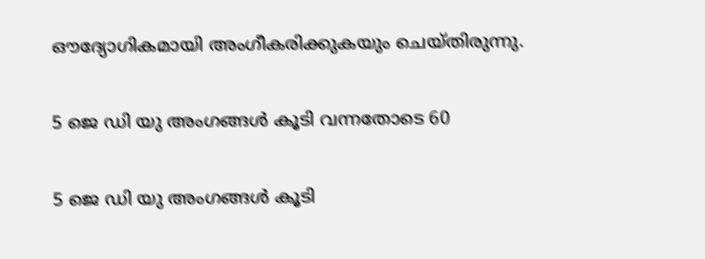ഔദ്യോഗികമായി അംഗീകരിക്കുകയും ചെയ്തിരുന്നു.

5 ജെ ഡി യു അംഗങ്ങള്‍ കൂടി വന്നതോടെ 60

5 ജെ ഡി യു അംഗങ്ങള്‍ കൂടി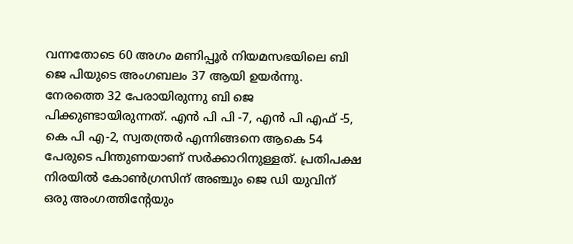വന്നതോടെ 60 അഗം മണിപ്പൂർ നിയമസഭയിലെ ബി ജെ പിയുടെ അംഗബലം 37 ആയി ഉയർന്നു. നേരത്തെ 32 പേരായിരുന്നു ബി ജെ പിക്കുണ്ടായിരുന്നത്. എന്‍ പി പി -7, എന്‍ പി എഫ് -5, കെ പി എ-2, സ്വതന്ത്രർ എന്നിങ്ങനെ ആകെ 54 പേരുടെ പിന്തുണയാണ് സർക്കാറിനുള്ളത്. പ്രതിപക്ഷ നിരയില്‍ കോണ്‍ഗ്രസിന് അഞ്ചും ജെ ഡി യുവിന് ഒരു അംഗത്തിന്റേയും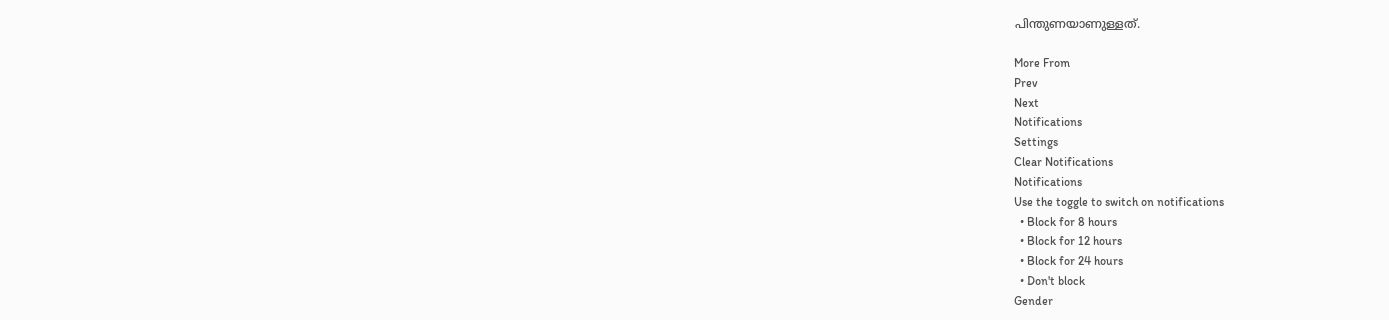പിന്തുണയാണുള്ളത്.

More From
Prev
Next
Notifications
Settings
Clear Notifications
Notifications
Use the toggle to switch on notifications
  • Block for 8 hours
  • Block for 12 hours
  • Block for 24 hours
  • Don't block
Gender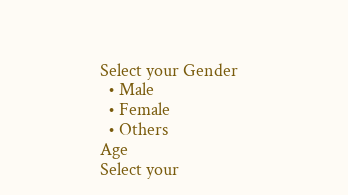Select your Gender
  • Male
  • Female
  • Others
Age
Select your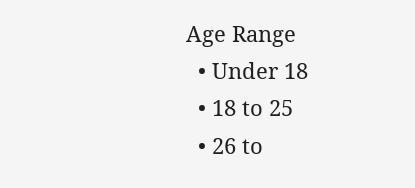Age Range
  • Under 18
  • 18 to 25
  • 26 to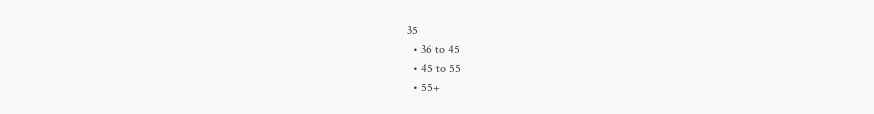35
  • 36 to 45
  • 45 to 55
  • 55+